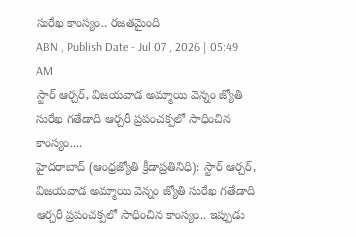సురేఖ కాంస్యం.. రజతమైంది
ABN , Publish Date - Jul 07 , 2026 | 05:49 AM
స్టార్ ఆర్చర్, విజయవాడ అమ్మాయి వెన్నం జ్యోతి సురేఖ గతేడాది ఆర్చరీ ప్రపంచక్పలో సాధించిన కాంస్యం....
హైదరాబాద్ (ఆంధ్రజ్యోతి క్రీడాప్రతినిధి): స్టార్ ఆర్చర్, విజయవాడ అమ్మాయి వెన్నం జ్యోతి సురేఖ గతేడాది ఆర్చరీ ప్రపంచక్పలో సాధించిన కాంస్యం.. ఇప్పుడు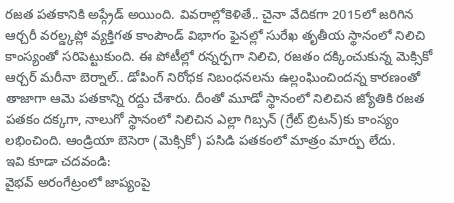రజత పతకానికి అప్గ్రేడ్ అయింది. వివరాల్లోకెళితే.. చైనా వేదికగా 2015లో జరిగిన ఆర్చరీ వరల్డ్కప్లో వ్యక్తిగత కాంపౌండ్ విభాగం ఫైనల్లో సురేఖ తృతీయ స్థానంలో నిలిచి కాంస్యంతో సరిపెట్టుకుంది. ఈ పోటీల్లో రన్నర్పగా నిలిచి, రజతం దక్కించుకున్న మెక్సికో ఆర్చర్ మరీనా బెర్నాల్.. డోపింగ్ నిరోధక నిబంధనలను ఉల్లంఘించిందన్న కారణంతో తాజాగా ఆమె పతకాన్ని రద్దు చేశారు. దీంతో మూడో స్థానంలో నిలిచిన జ్యోతికి రజత పతకం దక్కగా, నాలుగో స్థానంలో నిలిచిన ఎల్లా గిబ్సన్ (గ్రేట్ బ్రిటన్)కు కాంస్యం లభించింది. ఆండ్రియా బెసెరా (మెక్సికో) పసిడి పతకంలో మాత్రం మార్పు లేదు.
ఇవి కూడా చదవండి:
వైభవ్ అరంగేట్రంలో జాప్యంపై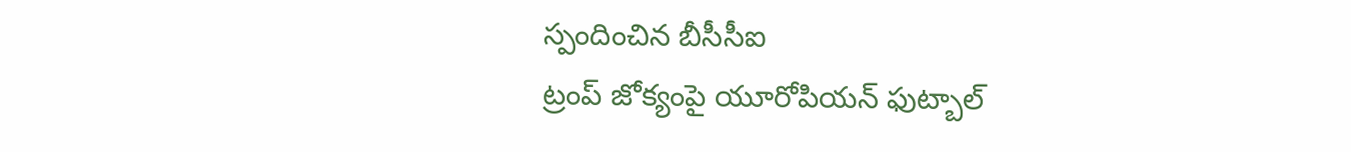స్పందించిన బీసీసీఐ
ట్రంప్ జోక్యంపై యూరోపియన్ ఫుట్బాల్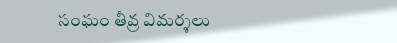సంఘం తీవ్ర విమర్శలు